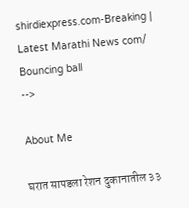shirdiexpress.com-Breaking | Latest Marathi News com/
Bouncing ball
-->

About Me

घरात सापडला रेशन दुकानातील ३३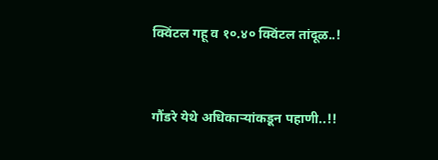क्विंटल गहू व १०.४० क्विंटल तांदूळ..!


गौंडरे येथे अधिकाऱ्यांकडून पहाणी..!!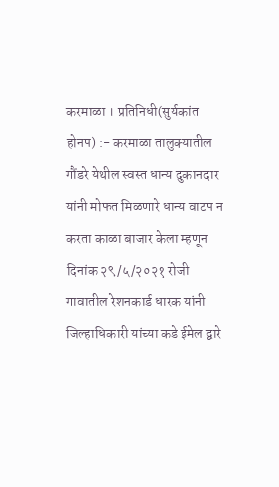करमाळा । प्रतिनिधी(सुर्यकांत होनप) :- करमाळा तालुक्यातील गौंडरे येथील स्वस्त धान्य दुकानदार यांनी मोफत मिळणारे धान्य वाटप न करता काळा बाजार केला म्हणून दिनांक २९/५/२०२१ रोजी गावातील रेशनकार्ड धारक यांनी  जिल्हाधिकारी यांच्या कडे ईमेल द्वारे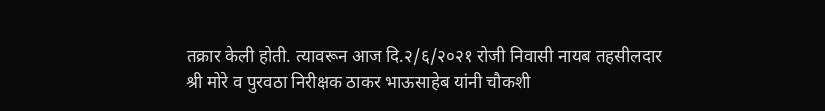तक्रार केली होती. त्यावरून आज दि.२/६/२०२१ रोजी निवासी नायब तहसीलदार श्री मोरे व पुरवठा निरीक्षक ठाकर भाऊसाहेब यांनी चौकशी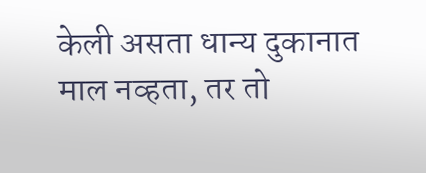केली असता धान्य दुकानात माल नव्हता, तर तो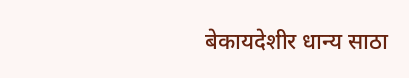बेकायदेशीर धान्य साठा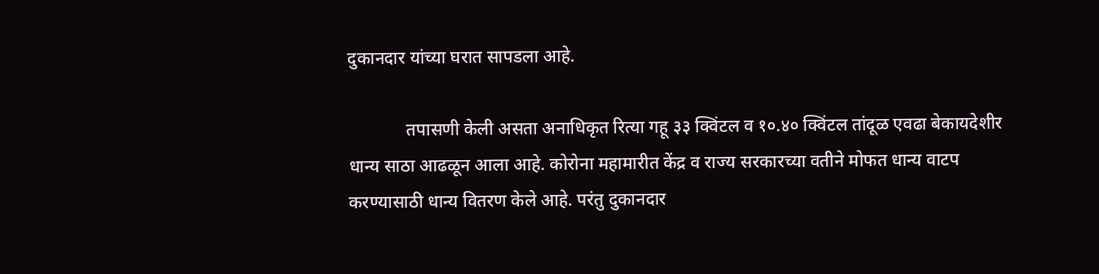दुकानदार यांच्या घरात सापडला आहे.

             तपासणी केली असता अनाधिकृत रित्या गहू ३३ क्विंटल व १०.४० क्विंटल तांदूळ एवढा बेकायदेशीर धान्य साठा आढळून आला आहे. कोरोना महामारीत केंद्र व राज्य सरकारच्या वतीने मोफत धान्य वाटप करण्यासाठी धान्य वितरण केले आहे. परंतु दुकानदार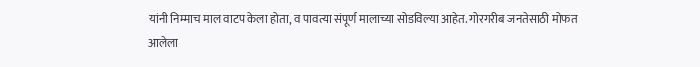यांनी निम्माच माल वाटप केला होता, व पावत्या संपूर्ण मालाच्या सोडविल्या आहेत. गोरगरीब जनतेसाठी मोफत आलेला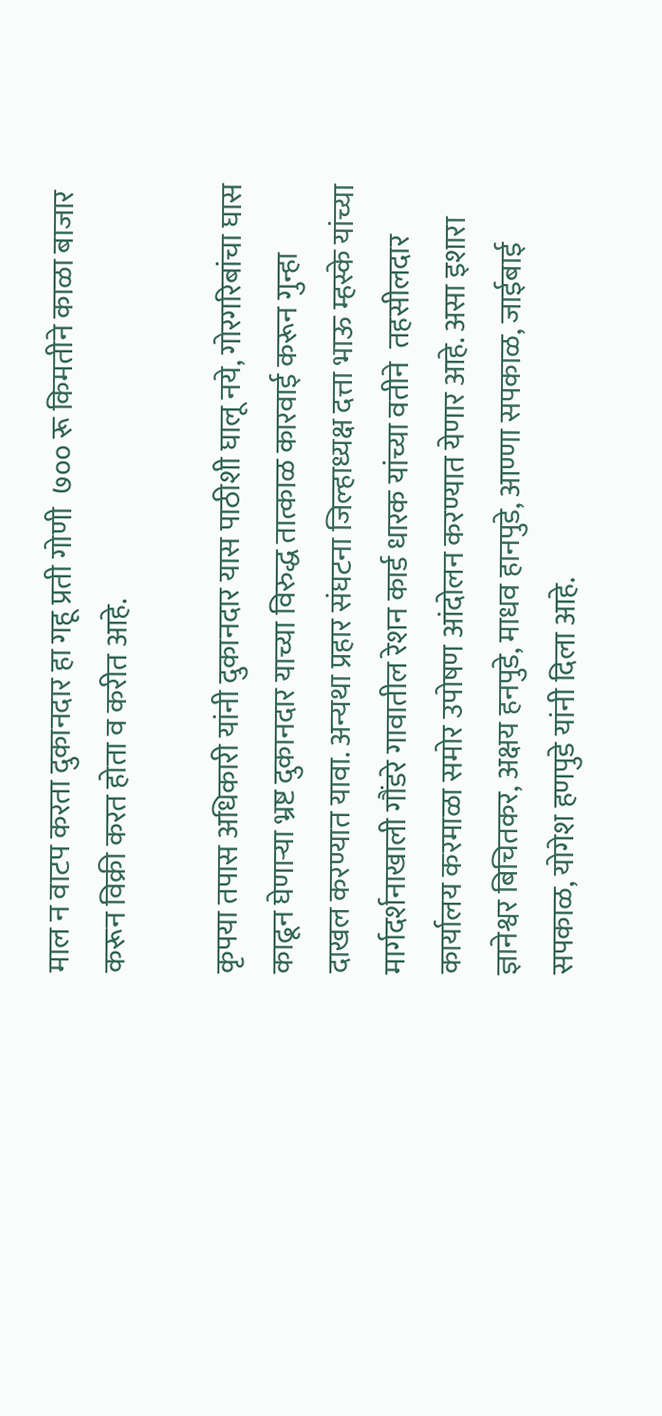माल न वाटप करता दुकानदार हा गहू प्रती गोणी  ७०० रू किमतीने काळा बाजार करून विक्री करत होता व करीत आहे.

कृपया तपास अधिकारी यांनी दुकानदार यास पाठीशी घालू नये, गोरगरिबांचा घास काढून घेणाऱ्या भ्रष्ट दुकानदार याच्या विरुद्ध तात्काळ कारवाई करून गुन्हा दाखल करण्यात यावा. अन्यथा प्रहार संघटना जिल्हाध्यक्ष दत्ता भाऊ म्हस्के यांच्या मार्गदर्शनाखाली गौंडरे गावातील रेशन कार्ड धारक यांच्या वतीने  तहसीलदार कार्यालय करमाळा समोर उपोषण आंदोलन करण्यात येणार आहे. असा इशारा ज्ञानेश्वर बिचितकर, अक्षय हनपुडे, माधव हानपुडे, आण्णा सपकाळ, जाईबाई सपकाळ, योगेश हणपुडे यांनी दिला आहे.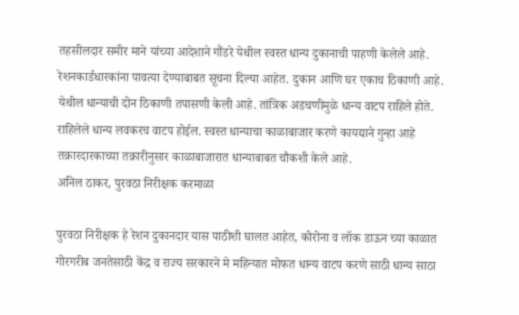तहसीलदार समीर माने यांच्या आदेशाने गौंडरे येथील स्वस्त धान्य दुकानाची पाहणी केलेले आहे. रेशनकार्डधारकांना पावत्या देण्याबाबत सूचना दिल्या आहेत. दुकान आणि घर एकाच ठिकाणी आहे. येथील धान्याची दोन ठिकाणी तपासणी केली आहे. तांत्रिक अडचणीमुळे धान्य वाटप राहिले होते. राहिलेले धान्य लवकरच वाटप होईल. स्वस्त धान्याचा काळाबाजार करणे कायद्याने गुन्हा आहे तक्रारदारकाच्या तक्रारीनुसार काळाबाजारात धान्याबाबत चौकशी केले आहे.
अनिल ठाकर, पुरवठा निरीक्षक करमाळा

पुरवठा निरीक्षक हे रेशन दुकानदार यास पाठीशी घालत आहेत, कोरोना व लॉक डाऊन च्या काळात गोरगरीब जनतेसाठी केंद्र व राज्य सरकारने मे महिन्यात मोफत धान्य वाटप करणे साठी धान्य साठा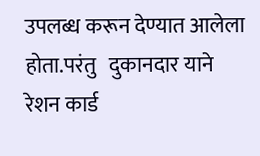उपलब्ध करून देण्यात आलेला होता.परंतु   दुकानदार याने रेशन कार्ड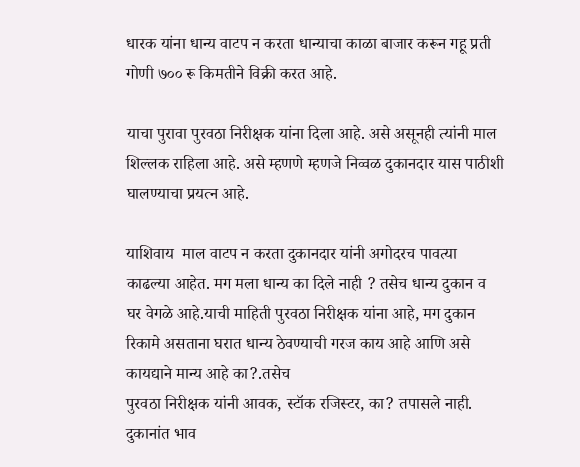धारक यांना धान्य वाटप न करता धान्याचा काळा बाजार करून गहू प्रती गोणी ७०० रू किमतीने विक्री करत आहे.

याचा पुरावा पुरवठा निरीक्षक यांना दिला आहे. असे असूनही त्यांनी माल शिल्लक राहिला आहे. असे म्हणणे म्हणजे निव्वळ दुकानदार यास पाठीशी घालण्याचा प्रयत्न आहे.

याशिवाय  माल वाटप न करता दुकानदार यांनी अगोदरच पावत्या काढल्या आहेत. मग मला धान्य का दिले नाही ? तसेच धान्य दुकान व घर वेगळे आहे.याची माहिती पुरवठा निरीक्षक यांना आहे, मग दुकान रिकामे असताना घरात धान्य ठेवण्याची गरज काय आहे आणि असे कायद्याने मान्य आहे का?.तसेच
पुरवठा निरीक्षक यांनी आवक, स्टॉक रजिस्टर, का? तपासले नाही. दुकानांत भाव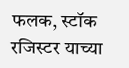फलक, स्टॉक रजिस्टर याच्या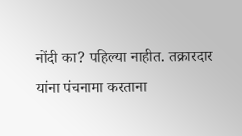नोंदी का? पहिल्या नाहीत. तक्रारदार यांना पंचनामा करताना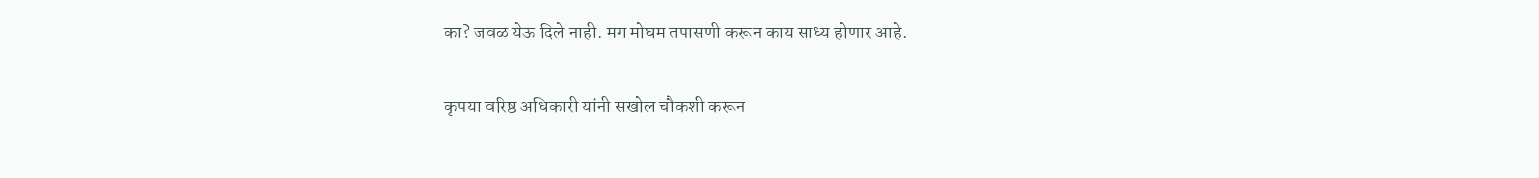का? जवळ येऊ दिले नाही. मग मोघम तपासणी करून काय साध्य होणार आहे.

कृपया वरिष्ठ अधिकारी यांनी सखोल चौकशी करून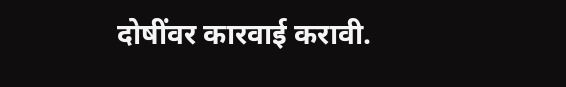दोषींवर कारवाई करावी.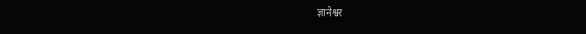ज्ञानेश्वर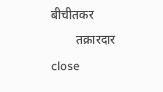बीचीतकर
        तक्रारदार
close